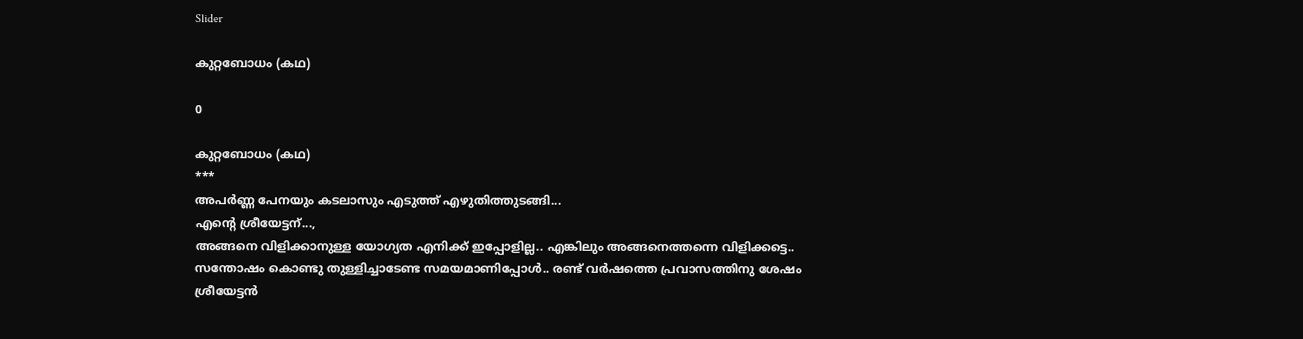Slider

കുറ്റബോധം (കഥ)

0

കുറ്റബോധം (കഥ)
***
അപര്‍ണ്ണ പേനയും കടലാസും എടുത്ത് എഴുതിത്തുടങ്ങി...
എന്‍റെ ശ്രീയേട്ടന്...,
അങ്ങനെ വിളിക്കാനുള്ള യോഗ്യത എനിക്ക് ഇപ്പോളില്ല.. എങ്കിലും അങ്ങനെത്തന്നെ വിളിക്കട്ടെ..
സന്തോഷം കൊണ്ടു തുള്ളിച്ചാടേണ്ട സമയമാണിപ്പോള്‍.. രണ്ട് വര്‍ഷത്തെ പ്രവാസത്തിനു ശേഷം ശ്രീയേട്ടന്‍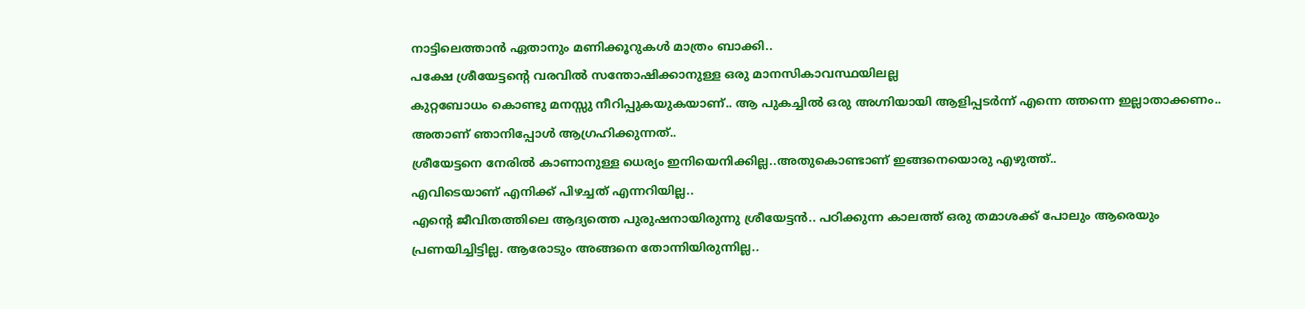നാട്ടിലെത്താന്‍ ഏതാനും മണിക്കൂറുകള്‍ മാത്രം ബാക്കി..
പക്ഷേ ശ്രീയേട്ടന്‍റെ വരവില്‍ സന്തോഷിക്കാനുള്ള ഒരു മാനസികാവസ്ഥയിലല്ല
കുറ്റബോധം കൊണ്ടു മനസ്സു നീറിപ്പുകയുകയാണ്.. ആ പുകച്ചില്‍ ഒരു അഗ്നിയായി ആളിപ്പടര്‍ന്ന് എന്നെ ത്തന്നെ ഇല്ലാതാക്കണം.. അതാണ് ഞാനിപ്പോള്‍ ആഗ്രഹിക്കുന്നത്..
ശ്രീയേട്ടനെ നേരില്‍ കാണാനുള്ള ധെര്യം ഇനിയെനിക്കില്ല..അതുകൊണ്ടാണ് ഇങ്ങനെയൊരു എഴുത്ത്..
എവിടെയാണ് എനിക്ക് പിഴച്ചത് എന്നറിയില്ല..
എന്‍റെ ജീവിതത്തിലെ ആദ്യത്തെ പുരുഷനായിരുന്നു ശ്രീയേട്ടന്‍.. പഠിക്കുന്ന കാലത്ത് ഒരു തമാശക്ക് പോലും ആരെയും പ്രണയിച്ചിട്ടില്ല. ആരോടും അങ്ങനെ തോന്നിയിരുന്നില്ല..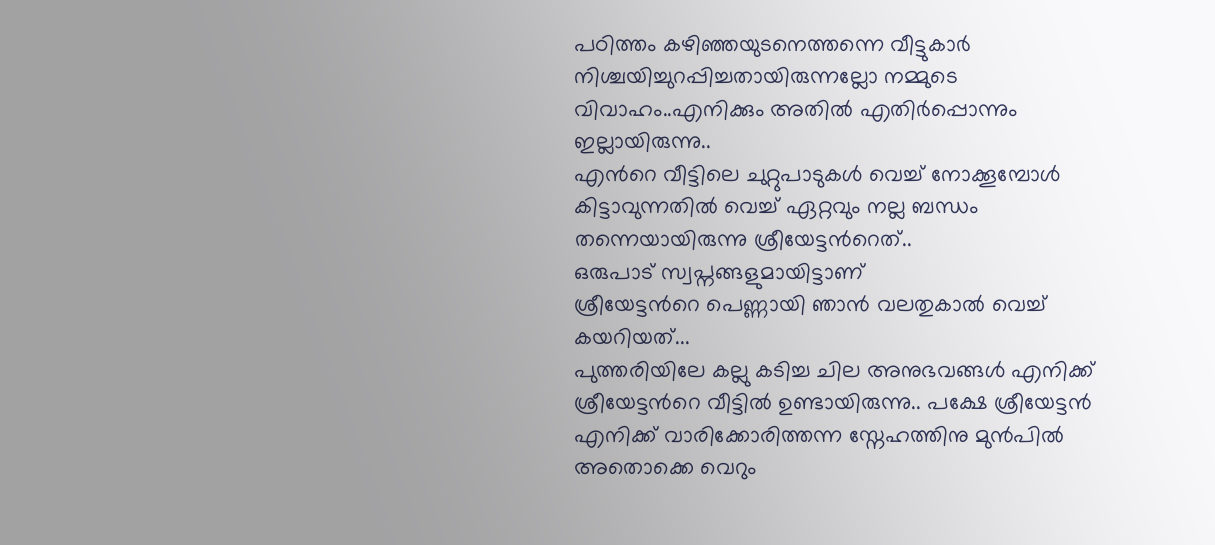പഠിത്തം കഴിഞ്ഞയുടനെത്തന്നെ വീട്ടുകാര്‍ നിശ്ചയിച്ചുറപ്പിച്ചതായിരുന്നല്ലോ നമ്മുടെ വിവാഹം..എനിക്കും അതില്‍ എതിര്‍പ്പൊന്നും ഇല്ലായിരുന്നു..
എന്‍റെ വീട്ടിലെ ചുറ്റുപാടുകള്‍ വെച്ച് നോക്കൂമ്പോള്‍ കിട്ടാവുന്നതില്‍ വെച്ച് ഏറ്റവും നല്ല ബന്ധം തന്നെയായിരുന്നു ശ്രീയേട്ടന്‍റെത്..
ഒരുപാട് സ്വപ്നങ്ങളുമായിട്ടാണ്
ശ്രീയേട്ടന്‍റെ പെണ്ണായി ഞാന്‍ വലതുകാല്‍ വെച്ച് കയറിയത്...
പുത്തരിയിലേ കല്ലു കടിച്ച ചില അനുഭവങ്ങള്‍ എനിക്ക് ശ്രീയേട്ടന്‍റെ വീട്ടില്‍ ഉണ്ടായിരുന്നു.. പക്ഷേ ശ്രീയേട്ടന്‍ എനിക്ക് വാരിക്കോരിത്തന്ന സ്നേഹത്തിനു മുന്‍പില്‍ അതൊക്കെ വെറും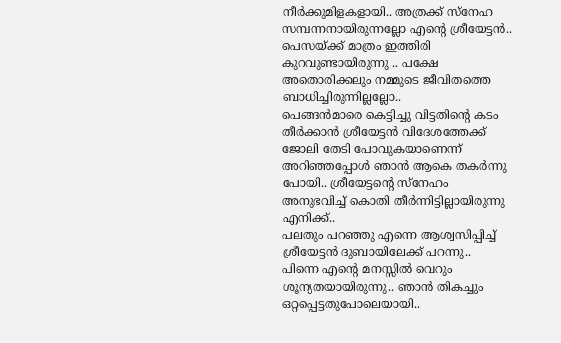നീര്‍ക്കുമിളകളായി.. അത്രക്ക് സ്നേഹ സമ്പന്നനായിരുന്നല്ലോ എന്‍റെ ശ്രീയേട്ടന്‍.. പെസയ്ക്ക് മാത്രം ഇത്തിരി കുറവുണ്ടായിരുന്നു .. പക്ഷേ അതൊരിക്കലും നമ്മുടെ ജീവിതത്തെ ബാധിച്ചിരുന്നില്ലല്ലോ..
പെങ്ങന്‍മാരെ കെട്ടിച്ചു വിട്ടതിന്‍റെ കടം തീര്‍ക്കാന്‍ ശ്രീയേട്ടന്‍ വിദേശത്തേക്ക് ജോലി തേടി പോവുകയാണെന്ന് അറിഞ്ഞപ്പോള്‍ ഞാന്‍ ആകെ തകര്‍ന്നു പോയി.. ശ്രീയേട്ടന്‍റെ സ്നേഹം അനുഭവിച്ച് കൊതി തീര്‍ന്നിട്ടില്ലായിരുന്നു എനിക്ക്..
പലതും പറഞ്ഞു എന്നെ ആശ്വസിപ്പിച്ച് ശ്രീയേട്ടന്‍ ദുബായിലേക്ക് പറന്നു..
പിന്നെ എന്‍റെ മനസ്സില്‍ വെറും ശൂന്യതയായിരുന്നു.. ഞാന്‍ തികച്ചും ഒറ്റപ്പെട്ടതുപോലെയായി..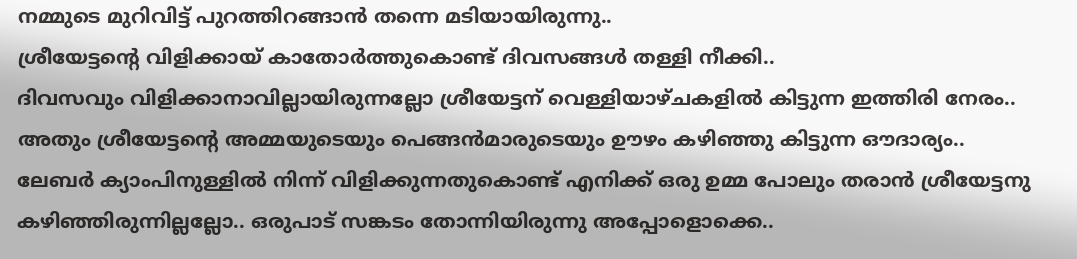നമ്മുടെ മുറിവിട്ട് പുറത്തിറങ്ങാന്‍ തന്നെ മടിയായിരുന്നു..
ശ്രീയേട്ടന്‍റെ വിളിക്കായ് കാതോര്‍ത്തുകൊണ്ട് ദിവസങ്ങള്‍ തള്ളി നീക്കി..
ദിവസവും വിളിക്കാനാവില്ലായിരുന്നല്ലോ ശ്രീയേട്ടന് വെള്ളിയാഴ്ചകളില്‍ കിട്ടുന്ന ഇത്തിരി നേരം.. അതും ശ്രീയേട്ടന്‍റെ അമ്മയുടെയും പെങ്ങന്‍മാരുടെയും ഊഴം കഴിഞ്ഞു കിട്ടുന്ന ഔദാര്യം..
ലേബര്‍ ക്യാംപിനുള്ളില്‍ നിന്ന് വിളിക്കുന്നതുകൊണ്ട് എനിക്ക് ഒരു ഉമ്മ പോലും തരാന്‍ ശ്രീയേട്ടനു കഴിഞ്ഞിരുന്നില്ലല്ലോ.. ഒരുപാട് സങ്കടം തോന്നിയിരുന്നു അപ്പോളൊക്കെ..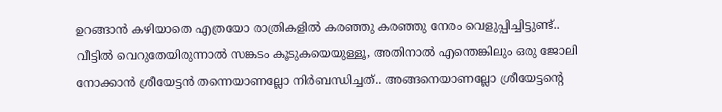ഉറങ്ങാന്‍ കഴിയാതെ എത്രയോ രാത്രികളില്‍ കരഞ്ഞു കരഞ്ഞു നേരം വെളുപ്പിച്ചിട്ടുണ്ട്..
വീട്ടില്‍ വെറുതേയിരുന്നാല്‍ സങ്കടം കൂടുകയെയുള്ളൂ, അതിനാല്‍ എന്തെങ്കിലും ഒരു ജോലി നോക്കാന്‍ ശ്രീയേട്ടന്‍ തന്നെയാണല്ലോ നിര്‍ബന്ധിച്ചത്.. അങ്ങനെയാണല്ലോ ശ്രീയേട്ടന്‍റെ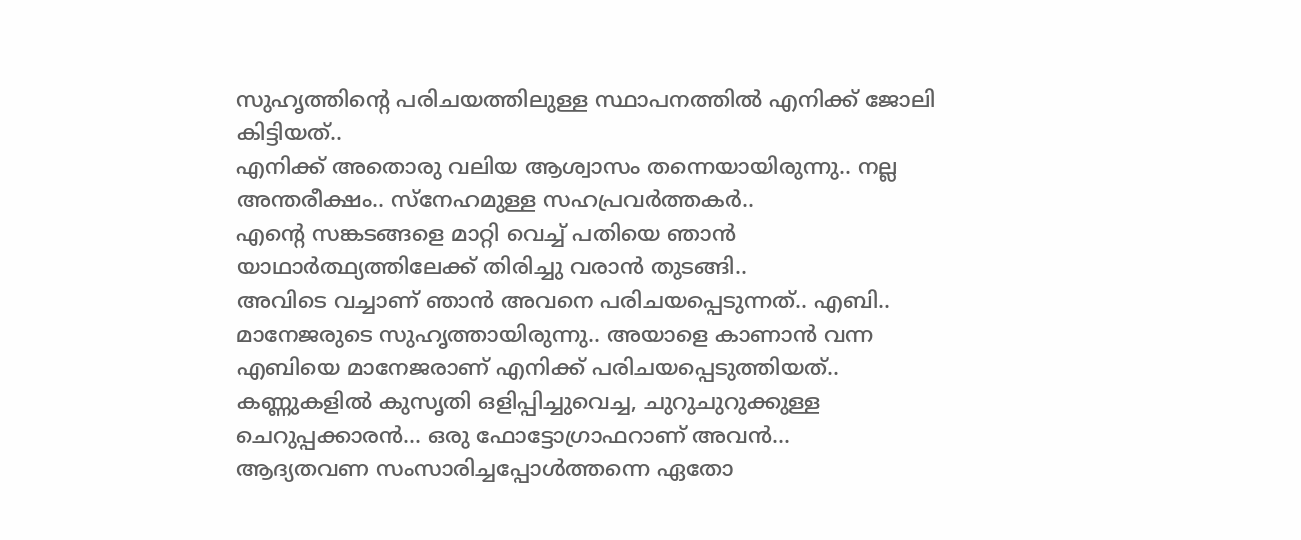സുഹൃത്തിന്‍റെ പരിചയത്തിലുള്ള സ്ഥാപനത്തില്‍ എനിക്ക് ജോലി കിട്ടിയത്..
എനിക്ക് അതൊരു വലിയ ആശ്വാസം തന്നെയായിരുന്നു.. നല്ല അന്തരീക്ഷം.. സ്നേഹമുള്ള സഹപ്രവര്‍ത്തകര്‍..
എന്‍റെ സങ്കടങ്ങളെ മാറ്റി വെച്ച് പതിയെ ഞാന്‍ യാഥാര്‍ത്ഥ്യത്തിലേക്ക് തിരിച്ചു വരാന്‍ തുടങ്ങി..
അവിടെ വച്ചാണ് ഞാന്‍ അവനെ പരിചയപ്പെടുന്നത്.. എബി.. മാനേജരുടെ സുഹൃത്തായിരുന്നു.. അയാളെ കാണാന്‍ വന്ന എബിയെ മാനേജരാണ് എനിക്ക് പരിചയപ്പെടുത്തിയത്..
കണ്ണുകളില്‍ കുസൃതി ഒളിപ്പിച്ചുവെച്ച, ചുറുചുറുക്കുള്ള ചെറുപ്പക്കാരന്‍... ഒരു ഫോട്ടോഗ്രാഫറാണ് അവന്‍...
ആദ്യതവണ സംസാരിച്ചപ്പോള്‍ത്തന്നെ ഏതോ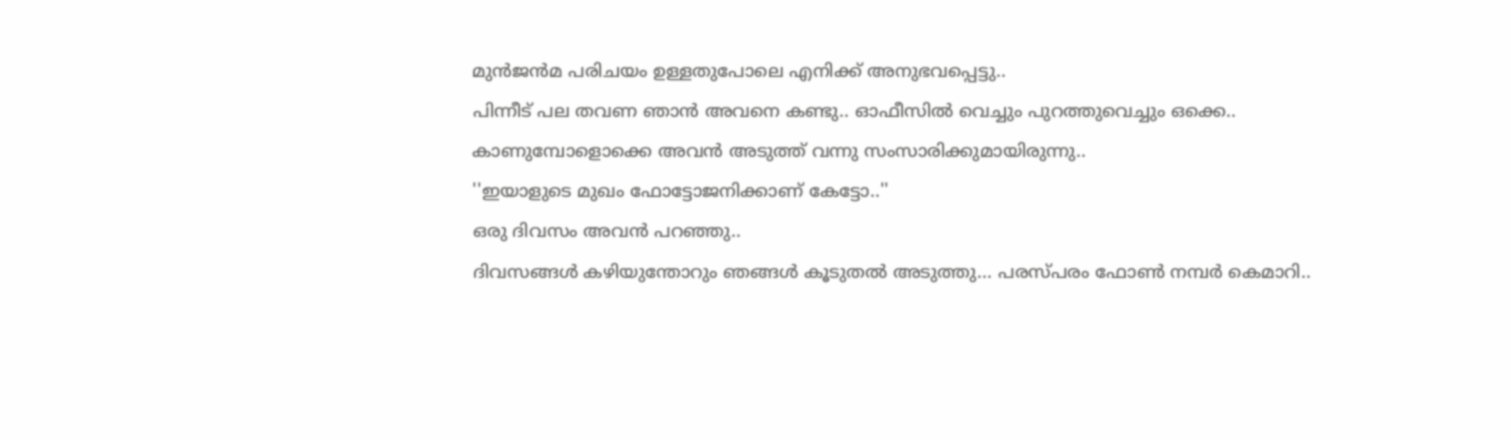മുന്‍ജന്‍മ പരിചയം ഉള്ളതുപോലെ എനിക്ക് അനുഭവപ്പെട്ടു..
പിന്നീട് പല തവണ ഞാന്‍ അവനെ കണ്ടു.. ഓഫീസില്‍ വെച്ചും പുറത്തുവെച്ചും ഒക്കെ.. കാണുമ്പോളൊക്കെ അവന്‍ അടുത്ത് വന്നു സംസാരിക്കുമായിരുന്നു..
''ഇയാളുടെ മുഖം ഫോട്ടോജനിക്കാണ് കേട്ടോ..''
ഒരു ദിവസം അവന്‍ പറഞ്ഞു..
ദിവസങ്ങള്‍ കഴിയുന്തോറും ഞങ്ങള്‍ കൂടുതല്‍ അടുത്തു... പരസ്പരം ഫോണ്‍ നമ്പര്‍ കെമാറി..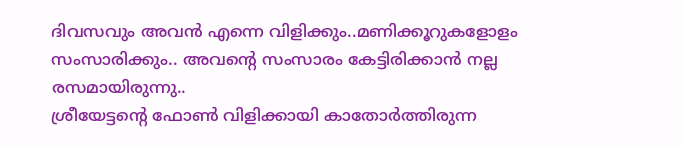ദിവസവും അവന്‍ എന്നെ വിളിക്കും..മണിക്കൂറുകളോളം സംസാരിക്കും.. അവന്‍റെ സംസാരം കേട്ടിരിക്കാന്‍ നല്ല രസമായിരുന്നു..
ശ്രീയേട്ടന്‍റെ ഫോണ്‍ വിളിക്കായി കാതോര്‍ത്തിരുന്ന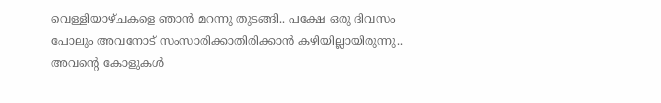വെള്ളിയാഴ്ചകളെ ഞാന്‍ മറന്നു തുടങ്ങി.. പക്ഷേ ഒരു ദിവസം പോലും അവനോട് സംസാരിക്കാതിരിക്കാന്‍ കഴിയില്ലായിരുന്നു.. അവന്‍റെ കോളുകള്‍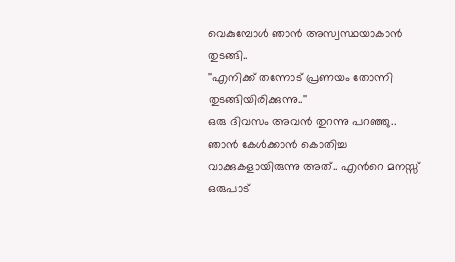വെകുമ്പോള്‍ ഞാന്‍ അസ്വസ്ഥയാകാന്‍ തുടങ്ങി..
''എനിക്ക് തന്നോട് പ്രണയം തോന്നി തുടങ്ങിയിരിക്കുന്നു..''
ഒരു ദിവസം അവന്‍ തുറന്നു പറഞ്ഞു..
ഞാന്‍ കേള്‍ക്കാന്‍ കൊതിച്ച വാക്കുകളായിരുന്നു അത്.. എന്‍റെ മനസ്സ് ഒരുപാട്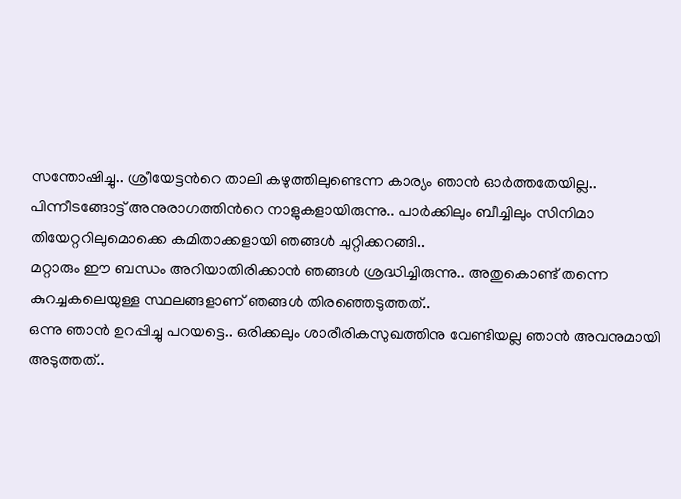സന്തോഷിച്ചു.. ശ്രീയേട്ടന്‍റെ താലി കഴുത്തിലുണ്ടെന്ന കാര്യം ഞാന്‍ ഓര്‍ത്തതേയില്ല..
പിന്നീടങ്ങോട്ട് അനുരാഗത്തിന്‍റെ നാളുകളായിരുന്നു.. പാര്‍ക്കിലും ബീച്ചിലും സിനിമാ തിയേറ്ററിലുമൊക്കെ കമിതാക്കളായി ഞങ്ങള്‍ ചുറ്റിക്കറങ്ങി..
മറ്റാരും ഈ ബന്ധം അറിയാതിരിക്കാന്‍ ഞങ്ങള്‍ ശ്രദ്ധിച്ചിരുന്നു.. അതുകൊണ്ട് തന്നെ കുറച്ചകലെയുള്ള സ്ഥലങ്ങളാണ് ഞങ്ങള്‍ തിരഞ്ഞെടുത്തത്..
ഒന്നു ഞാന്‍ ഉറപ്പിച്ചു പറയട്ടെ.. ഒരിക്കലും ശാരീരികസുഖത്തിനു വേണ്ടിയല്ല ഞാന്‍ അവനുമായി അടുത്തത്..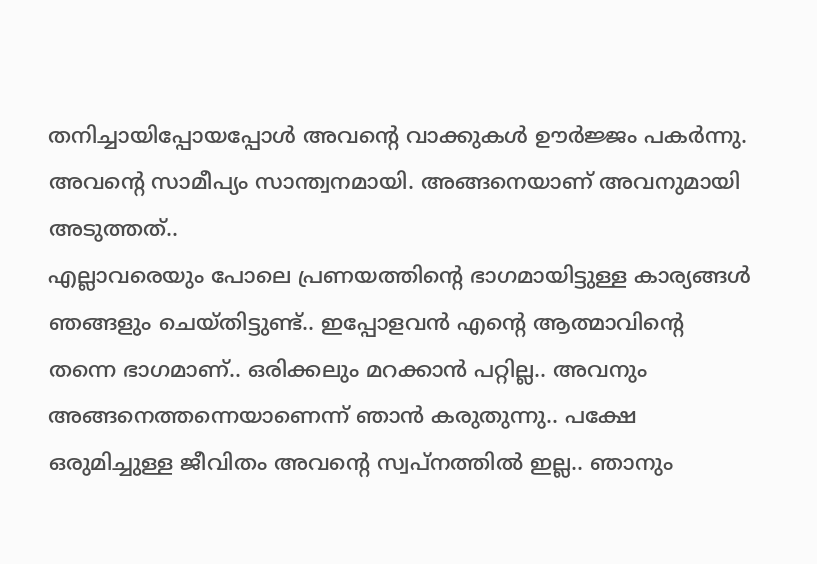തനിച്ചായിപ്പോയപ്പോള്‍ അവന്‍റെ വാക്കുകള്‍ ഊര്‍ജ്ജം പകര്‍ന്നു. അവന്‍റെ സാമീപ്യം സാന്ത്വനമായി. അങ്ങനെയാണ് അവനുമായി അടുത്തത്..
എല്ലാവരെയും പോലെ പ്രണയത്തിന്‍റെ ഭാഗമായിട്ടുള്ള കാര്യങ്ങള്‍ ഞങ്ങളും ചെയ്തിട്ടുണ്ട്.. ഇപ്പോളവന്‍ എന്‍റെ ആത്മാവിന്‍റെ തന്നെ ഭാഗമാണ്.. ഒരിക്കലും മറക്കാന്‍ പറ്റില്ല.. അവനും അങ്ങനെത്തന്നെയാണെന്ന് ഞാന്‍ കരുതുന്നു.. പക്ഷേ ഒരുമിച്ചുള്ള ജീവിതം അവന്‍റെ സ്വപ്നത്തില്‍ ഇല്ല.. ഞാനും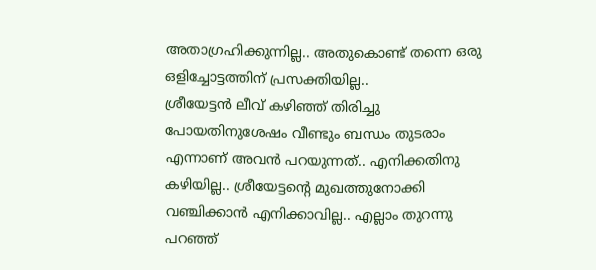അതാഗ്രഹിക്കുന്നില്ല.. അതുകൊണ്ട് തന്നെ ഒരു ഒളിച്ചോട്ടത്തിന് പ്രസക്തിയില്ല..
ശ്രീയേട്ടന്‍ ലീവ് കഴിഞ്ഞ് തിരിച്ചു പോയതിനുശേഷം വീണ്ടും ബന്ധം തുടരാം എന്നാണ് അവന്‍ പറയുന്നത്.. എനിക്കതിനു കഴിയില്ല.. ശ്രീയേട്ടന്‍റെ മുഖത്തുനോക്കി വഞ്ചിക്കാന്‍ എനിക്കാവില്ല.. എല്ലാം തുറന്നു പറഞ്ഞ്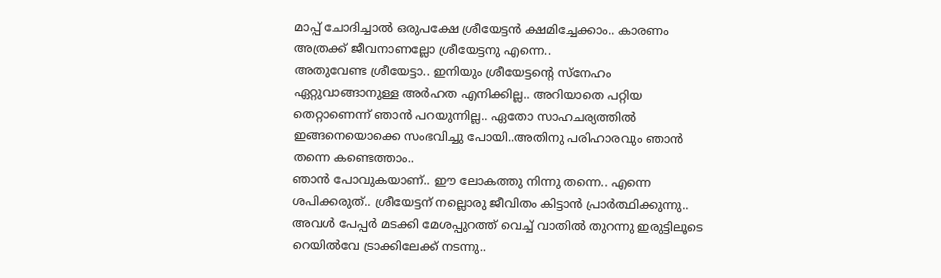മാപ്പ് ചോദിച്ചാല്‍ ഒരുപക്ഷേ ശ്രീയേട്ടന്‍ ക്ഷമിച്ചേക്കാം.. കാരണം അത്രക്ക് ജീവനാണല്ലോ ശ്രീയേട്ടനു എന്നെ..
അതുവേണ്ട ശ്രീയേട്ടാ.. ഇനിയും ശ്രീയേട്ടന്‍റെ സ്നേഹം ഏറ്റുവാങ്ങാനുള്ള അര്‍ഹത എനിക്കില്ല.. അറിയാതെ പറ്റിയ തെറ്റാണെന്ന് ഞാന്‍ പറയുന്നില്ല.. ഏതോ സാഹചര്യത്തില്‍ ഇങ്ങനെയൊക്കെ സംഭവിച്ചു പോയി..അതിനു പരിഹാരവും ഞാന്‍ തന്നെ കണ്ടെത്താം..
ഞാന്‍ പോവുകയാണ്.. ഈ ലോകത്തു നിന്നു തന്നെ.. എന്നെ ശപിക്കരുത്.. ശ്രീയേട്ടന് നല്ലൊരു ജീവിതം കിട്ടാന്‍ പ്രാര്‍ത്ഥിക്കുന്നു..
അവള്‍ പേപ്പര്‍ മടക്കി മേശപ്പുറത്ത് വെച്ച് വാതില്‍ തുറന്നു ഇരുട്ടിലൂടെ റെയില്‍വേ ട്രാക്കിലേക്ക് നടന്നു..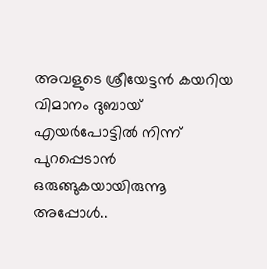അവളുടെ ശ്രീയേട്ടന്‍ കയറിയ വിമാനം ദുബായ് എയര്‍പോട്ടില്‍ നിന്ന് പുറപ്പെടാന്‍ ഒരുങ്ങുകയായിരുന്നൂ അപ്പോള്‍..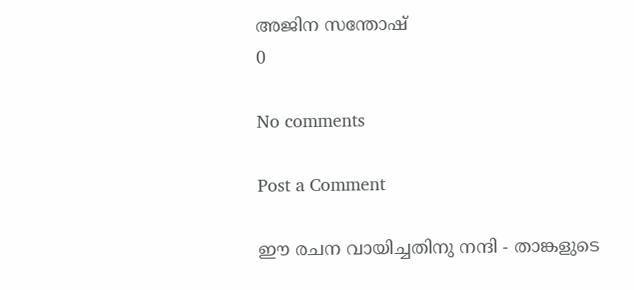അജിന സന്തോഷ്
0

No comments

Post a Comment

ഈ രചന വായിച്ചതിനു നന്ദി - താങ്കളുടെ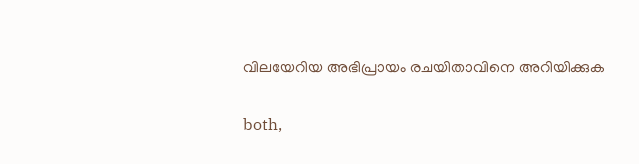വിലയേറിയ അഭിപ്രായം രചയിതാവിനെ അറിയിക്കുക

both,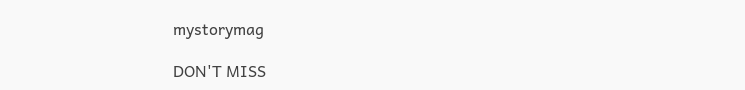mystorymag

DON'T MISS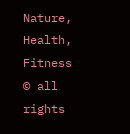Nature, Health, Fitness
© all rights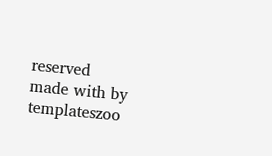reserved
made with by templateszoo